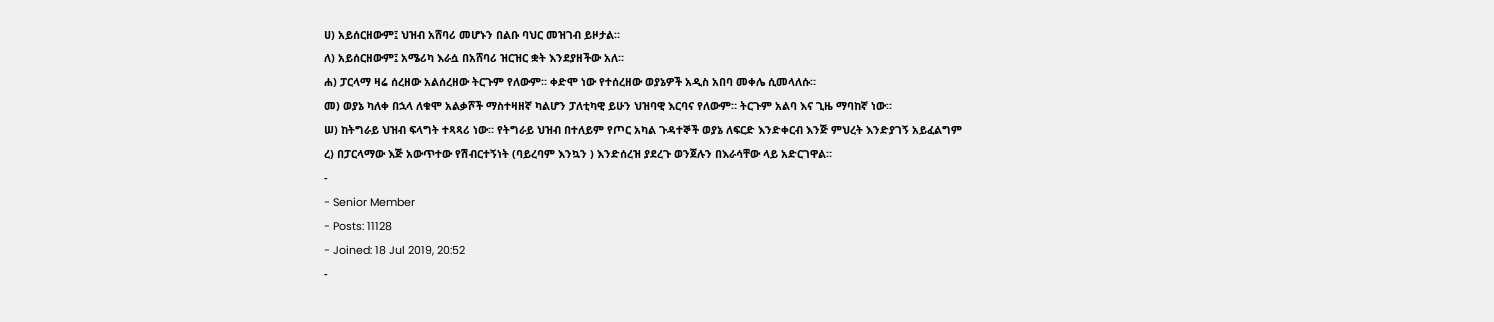ሀ) አይሰርዘውም፤ ህዝብ አሸባሪ መሆኑን በልቡ ባህር መዝገብ ይዞታል።
ለ) አይሰርዘውም፤ አሜሪካ እራሷ በአሸባሪ ዝርዝር ቋት እንደያዘችው አለ።
ሐ) ፓርላማ ዛሬ ሰረዘው አልሰረዘው ትርጉም የለውም። ቀድሞ ነው የተሰረዘው ወያኔዎች አዲስ አበባ መቀሌ ሲመላለሱ።
መ) ወያኔ ካለቀ በኋላ ለቁሞ አልቃሾች ማስተዛዘኛ ካልሆን ፓለቲካዊ ይሁን ህዝባዊ እርባና የለውም። ትርጉም አልባ እና ጊዜ ማባከኛ ነው።
ሠ) ከትግራይ ህዝብ ፍላግት ተጻጻሪ ነው። የትግራይ ህዝብ በተለይም የጦር አካል ጉዳተኞች ወያኔ ለፍርድ እንድቀርብ እንጅ ምህረት እንድያገኝ አይፈልግም
ረ) በፓርላማው እጅ አውጥተው የሽብርተኝነት (ባይረባም እንኳን ) እንድሰረዝ ያደረጉ ወንጀሉን በእራሳቸው ላይ አድርገዋል።
-
- Senior Member
- Posts: 11128
- Joined: 18 Jul 2019, 20:52
-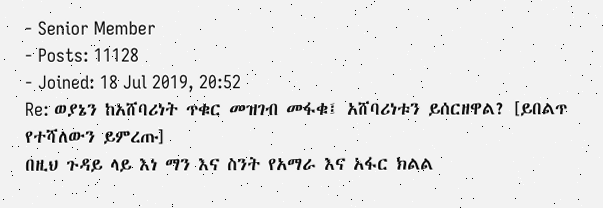- Senior Member
- Posts: 11128
- Joined: 18 Jul 2019, 20:52
Re: ወያኔን ከአሸባሪነት ጥቁር መዝገብ መፋቁ፤ አሸባሪነቱን ይሰርዘዋል? [ይበልጥ የተሻለውን ይምረጡ]
በዚህ ጉዳይ ላይ እነ ማን እና ስንት የአማራ እና አፋር ክልል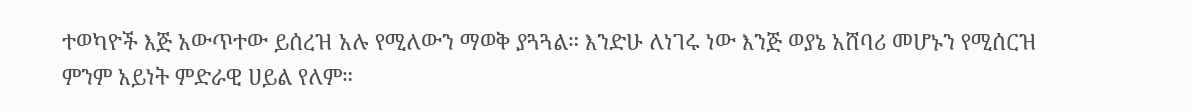ተወካዮች እጅ አውጥተው ይሰረዝ አሉ የሚለውን ማወቅ ያጓጓል። እንድሁ ለነገሩ ነው እንጅ ወያኔ አሸባሪ መሆኑን የሚሰርዝ ምንም አይነት ምድራዊ ሀይል የለም።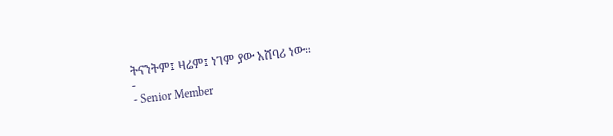ትናንትም፤ ዛሬም፤ ነገም ያው አሸባሪ ነው።
-
- Senior Member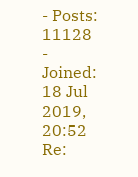- Posts: 11128
- Joined: 18 Jul 2019, 20:52
Re: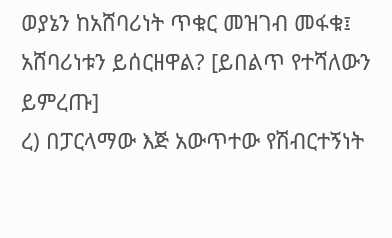ወያኔን ከአሸባሪነት ጥቁር መዝገብ መፋቁ፤ አሸባሪነቱን ይሰርዘዋል? [ይበልጥ የተሻለውን ይምረጡ]
ረ) በፓርላማው እጅ አውጥተው የሽብርተኝነት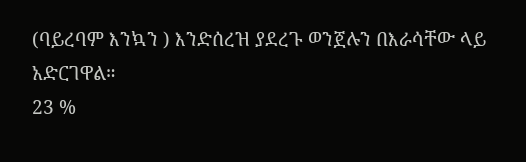(ባይረባም እንኳን ) እንድሰረዝ ያደረጉ ወንጀሉን በእራሳቸው ላይ አድርገዋል።
23 %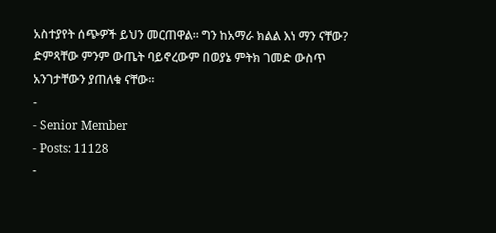አስተያየት ሰጭዎች ይህን መርጠዋል። ግን ከአማራ ክልል እነ ማን ናቸው? ድምጻቸው ምንም ውጤት ባይኖረውም በወያኔ ምትክ ገመድ ውስጥ አንገታቸውን ያጠለቁ ናቸው።
-
- Senior Member
- Posts: 11128
-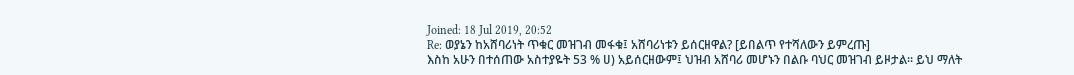Joined: 18 Jul 2019, 20:52
Re: ወያኔን ከአሸባሪነት ጥቁር መዝገብ መፋቁ፤ አሸባሪነቱን ይሰርዘዋል? [ይበልጥ የተሻለውን ይምረጡ]
እስከ አሁን በተሰጠው አስተያዬት 53 % ሀ) አይሰርዘውም፤ ህዝብ አሸባሪ መሆኑን በልቡ ባህር መዝገብ ይዞታል። ይህ ማለት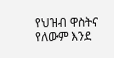የህዝብ ዋስትና የለውም እንደ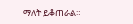ማለት ይቆጠራል።